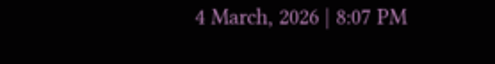4 March, 2026 | 8:07 PM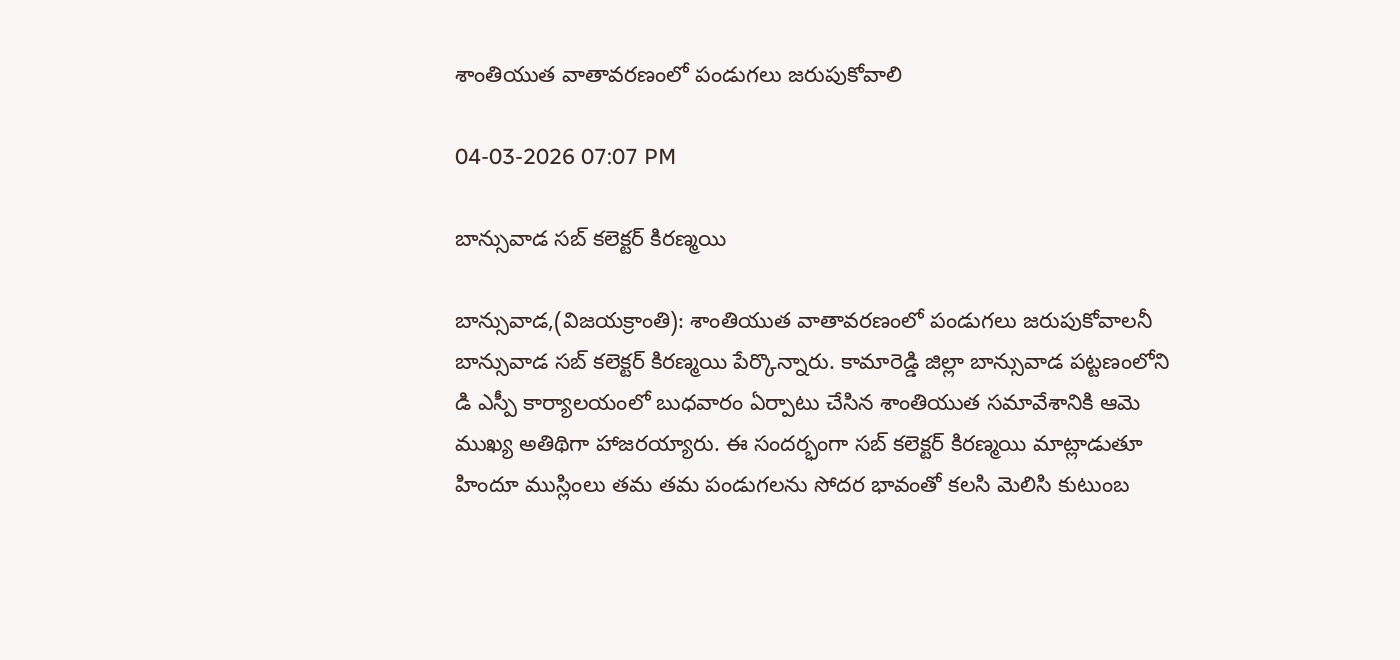శాంతియుత వాతావరణంలో పండుగలు జరుపుకోవాలి

04-03-2026 07:07 PM

బాన్సువాడ సబ్ కలెక్టర్ కిరణ్మయి

బాన్సువాడ,(విజయక్రాంతి): శాంతియుత వాతావరణంలో పండుగలు జరుపుకోవాలనీ బాన్సువాడ సబ్ కలెక్టర్ కిరణ్మయి పేర్కొన్నారు. కామారెడ్డి జిల్లా బాన్సువాడ పట్టణంలోని డి ఎస్పీ కార్యాలయంలో బుధవారం ఏర్పాటు చేసిన శాంతియుత సమావేశానికి ఆమె ముఖ్య అతిథిగా హాజరయ్యారు. ఈ సందర్భంగా సబ్ కలెక్టర్ కిరణ్మయి మాట్లాడుతూ హిందూ ముస్లింలు తమ తమ పండుగలను సోదర భావంతో కలసి మెలిసి కుటుంబ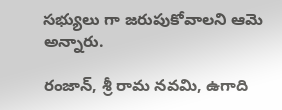సభ్యులు గా జరుపుకోవాలని ఆమె అన్నారు.

రంజాన్, శ్రీ రామ నవమి, ఉగాది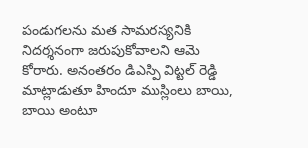పండుగలను మత సామరస్యనికి నిదర్శనంగా జరుపుకోవాలని ఆమె కోరారు. అనంతరం డిఎస్పి విట్టల్ రెడ్డి మాట్లాడుతూ హిందూ ముస్లింలు బాయి, బాయి అంటూ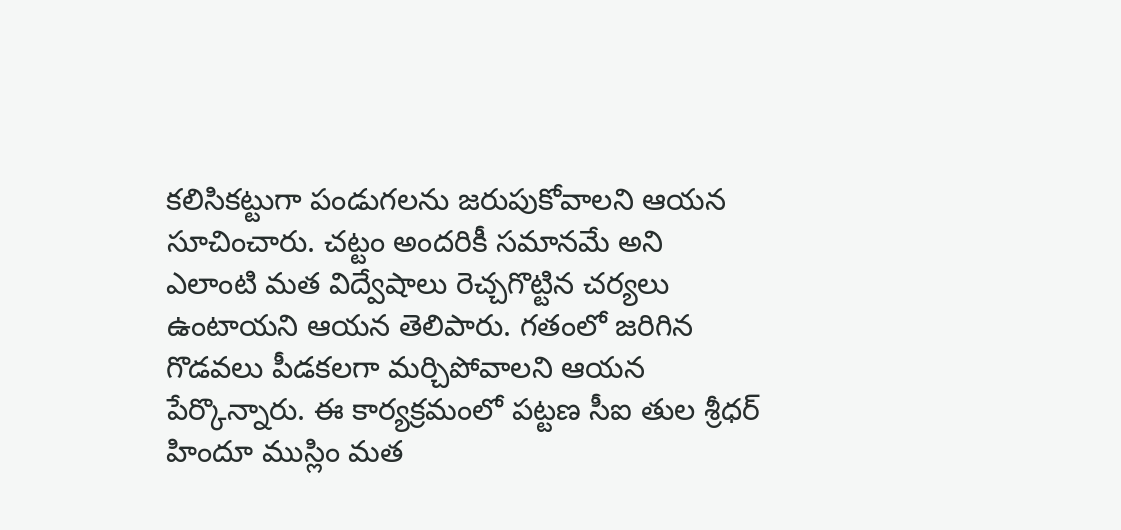కలిసికట్టుగా పండుగలను జరుపుకోవాలని ఆయన సూచించారు. చట్టం అందరికీ సమానమే అని ఎలాంటి మత విద్వేషాలు రెచ్చగొట్టిన చర్యలు ఉంటాయని ఆయన తెలిపారు. గతంలో జరిగిన గొడవలు పీడకలగా మర్చిపోవాలని ఆయన పేర్కొన్నారు. ఈ కార్యక్రమంలో పట్టణ సీఐ తుల శ్రీధర్ హిందూ ముస్లిం మత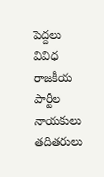పెద్దలు వివిధ రాజకీయ పార్టీల నాయకులు తదితరులు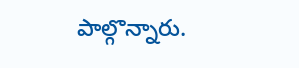పాల్గొన్నారు.